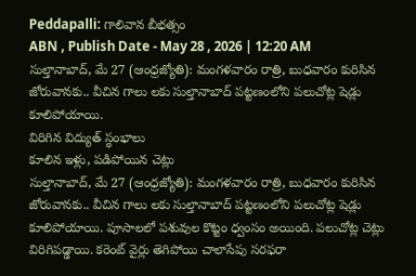Peddapalli: గాలివాన బీభత్సం
ABN , Publish Date - May 28 , 2026 | 12:20 AM
సుల్తానాబాద్, మే 27 (ఆంధ్రజ్యోతి): మంగళవారం రాత్రి, బుధవారం కురిసిన జోరువానకు.. వీచిన గాలు లకు సుల్తానాబాద్ పట్టణంలోని పలుచోట్ల షెడ్లు కూలిపోయాయి.
విరిగిన విద్యుత్ స్థంభాలు
కూలిన ఇళ్లు, పడిపోయిన చెట్లు
సుల్తానాబాద్, మే 27 (ఆంధ్రజ్యోతి): మంగళవారం రాత్రి, బుధవారం కురిసిన జోరువానకు.. వీచిన గాలు లకు సుల్తానాబాద్ పట్టణంలోని పలుచోట్ల షెడ్లు కూలిపోయాయి. పూసాలలో పశువుల కొట్టం ధ్వంసం అయింది. పలుచోట్ల చెట్లు విరిగిపడ్డాయి. కరెంట్ వైర్లు తెగిపోయి చాలాసేపు సరఫరా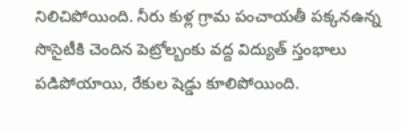నిలిచిపోయింది. నీరు కుళ్ల గ్రామ పంచాయతీ పక్కనఉన్న సొసైటీకి చెందిన పెట్రోల్బంకు వద్ద విద్యుత్ స్తంభాలు పడిపోయాయి, రేకుల షెడ్డు కూలిపోయింది.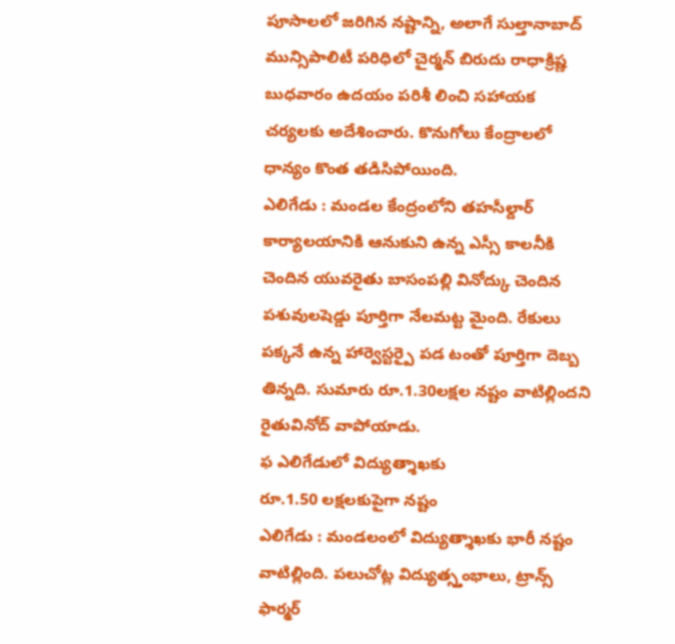పూసాలలో జరిగిన నష్టాన్ని, అలాగే సుల్తానాబాద్ మున్సిపాలిటీ పరిధిలో చైర్మన్ బిరుదు రాధాక్రిష్ణ బుధవారం ఉదయం పరిశీ లించి సహాయక చర్యలకు అదేశించారు. కొనుగోలు కేంద్రాలలో ధాన్యం కొంత తడిసిపోయింది.
ఎలిగేడు : మండల కేంద్రంలోని తహసీల్దార్ కార్యాలయానికి ఆనుకుని ఉన్న ఎస్సీ కాలనీకి చెందిన యువరైతు బాసంపల్లి వినోద్కు చెందిన పశువులషెడ్డు పూర్తిగా నేలమట్ట మైంది. రేకులు పక్కనే ఉన్న హార్వెస్టర్పై పడ టంతో పూర్తిగా దెబ్బ తిన్నది. సుమారు రూ.1.30లక్షల నష్టం వాటిల్లిందని రైతువినోద్ వాపోయాడు.
ఫ ఎలిగేడులో విద్యుత్శాఖకు
రూ.1.50 లక్షలకుపైగా నష్టం
ఎలిగేడు : మండలంలో విద్యుత్శాఖకు భారీ నష్టం వాటిల్లింది. పలుచోట్ల విద్యుత్స్తంభాలు, ట్రాన్స్ ఫార్మర్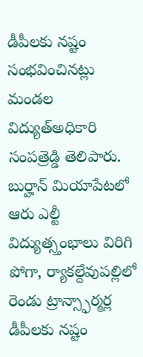డీపీలకు నష్టం సంభవించినట్లు మండల విద్యుత్అధికారి సంపత్రెడ్డి తెలిపారు. బుర్హాన్ మియాపేటలో ఆరు ఎల్టీ విద్యుత్స్తంభాలు విరిగి పోగా, ర్యాకల్దేవుపల్లిలో రెండు ట్రాన్స్ఫార్మర్ల డీపీలకు నష్టం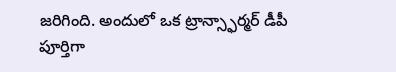జరిగింది. అందులో ఒక ట్రాన్స్ఫార్మర్ డీపీ పూర్తిగా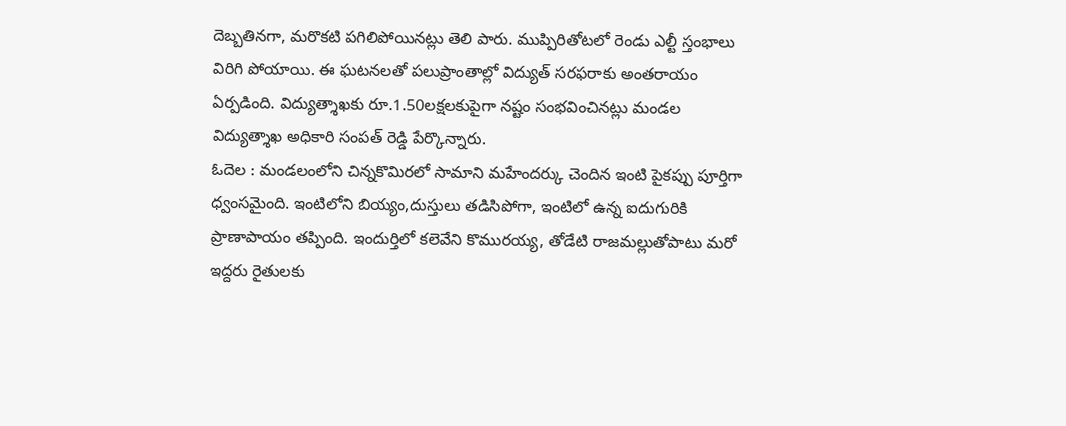దెబ్బతినగా, మరొకటి పగిలిపోయినట్లు తెలి పారు. ముప్పిరితోటలో రెండు ఎల్టీ స్తంభాలు విరిగి పోయాయి. ఈ ఘటనలతో పలుప్రాంతాల్లో విద్యుత్ సరఫరాకు అంతరాయం ఏర్పడింది. విద్యుత్శాఖకు రూ.1.50లక్షలకుపైగా నష్టం సంభవించినట్లు మండల విద్యుత్శాఖ అధికారి సంపత్ రెడ్డి పేర్కొన్నారు.
ఓదెల : మండలంలోని చిన్నకొమిరలో సామాని మహేందర్కు చెందిన ఇంటి పైకప్పు పూర్తిగా ధ్వంసమైంది. ఇంటిలోని బియ్యం,దుస్తులు తడిసిపోగా, ఇంటిలో ఉన్న ఐదుగురికి ప్రాణాపాయం తప్పింది. ఇందుర్తిలో కలెవేని కొమురయ్య, తోడేటి రాజమల్లుతోపాటు మరో ఇద్దరు రైతులకు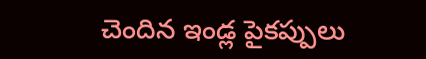చెందిన ఇండ్ల పైకప్పులు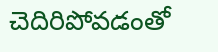చెదిరిపోవడంతో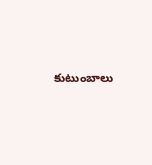కుటుంబాలు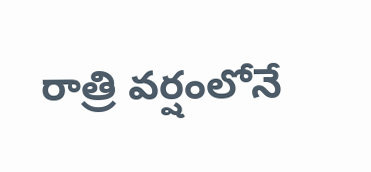రాత్రి వర్షంలోనే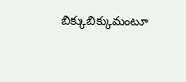బిక్కుబిక్కుమంటూ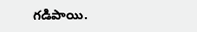గడిపాయి.